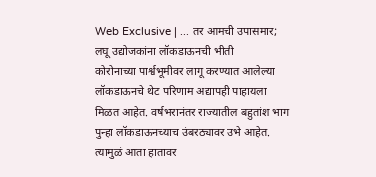Web Exclusive | ... तर आमची उपासमार; लघू उद्योजकांना लॉकडाऊनची भीती
कोरोनाच्या पार्श्वभूमीवर लागू करण्यात आलेल्या लॉकडाऊनचे थेट परिणाम अद्यापही पाहायला मिळत आहेत. वर्षभरानंतर राज्यातील बहुतांश भाग पुन्हा लॉकडाऊनच्याच उंबरठ्यावर उभे आहेत. त्यामुळं आता हातावर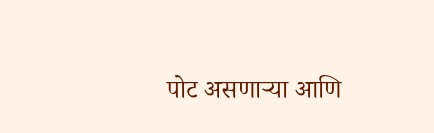पोट असणाऱ्या आणि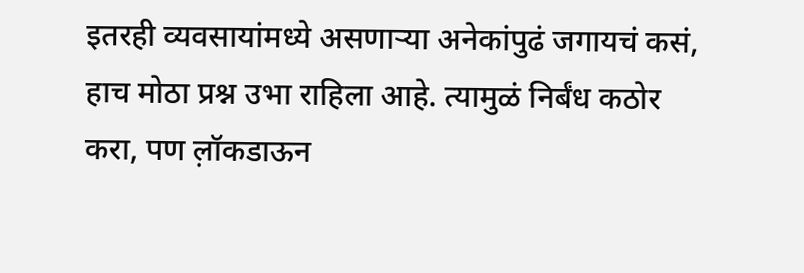इतरही व्यवसायांमध्ये असणाऱ्या अनेकांपुढं जगायचं कसं, हाच मोठा प्रश्न उभा राहिला आहे. त्यामुळं निर्बंध कठोर करा, पण ल़ॉकडाऊन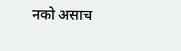नको असाच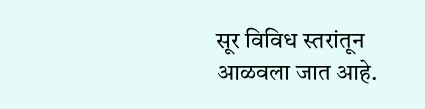सूर विविध स्तरांतून आळवला जात आहे.